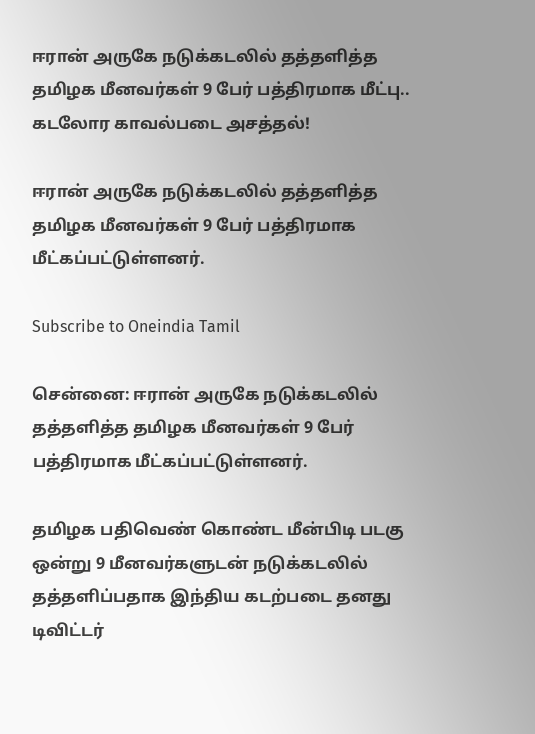ஈரான் அருகே நடுக்கடலில் தத்தளித்த தமிழக மீனவர்கள் 9 பேர் பத்திரமாக மீட்பு.. கடலோர காவல்படை அசத்தல்!

ஈரான் அருகே நடுக்கடலில் தத்தளித்த தமிழக மீனவர்கள் 9 பேர் பத்திரமாக மீட்கப்பட்டுள்ளனர்.

Subscribe to Oneindia Tamil

சென்னை: ஈரான் அருகே நடுக்கடலில் தத்தளித்த தமிழக மீனவர்கள் 9 பேர் பத்திரமாக மீட்கப்பட்டுள்ளனர்.

தமிழக பதிவெண் கொண்ட மீன்பிடி படகு ஒன்று 9 மீனவர்களுடன் நடுக்கடலில் தத்தளிப்பதாக இந்திய கடற்படை தனது டிவிட்டர்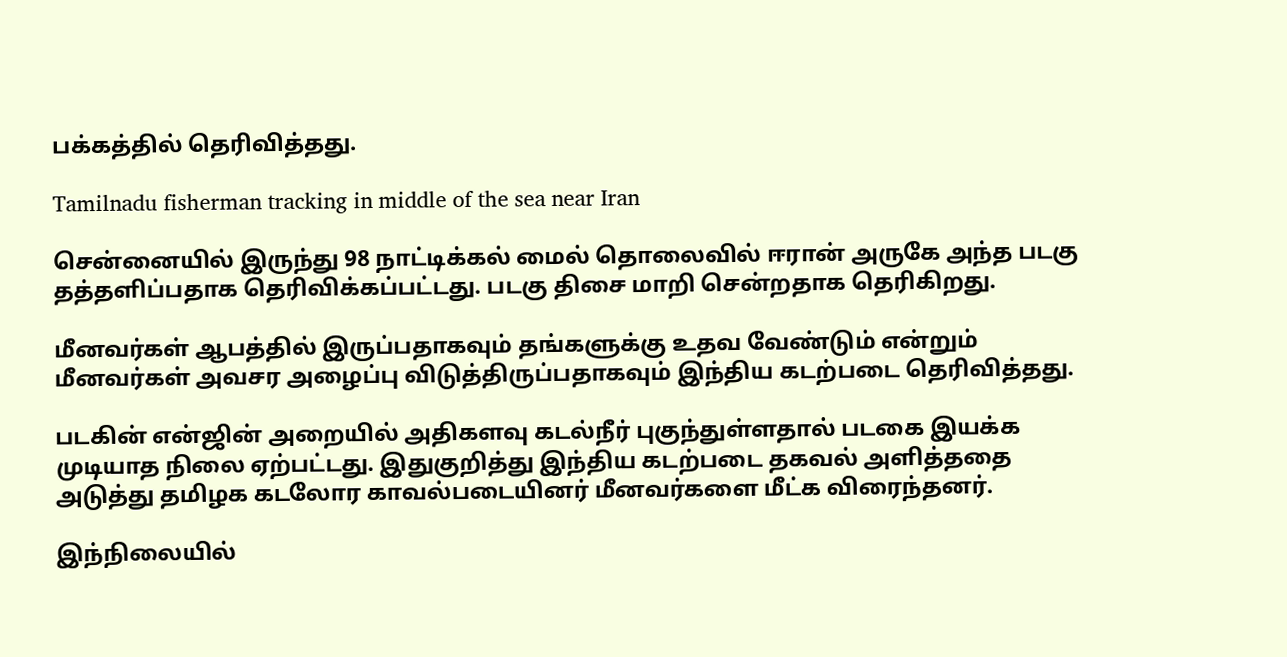பக்கத்தில் தெரிவித்தது.

Tamilnadu fisherman tracking in middle of the sea near Iran

சென்னையில் இருந்து 98 நாட்டிக்கல் மைல் தொலைவில் ஈரான் அருகே அந்த படகு தத்தளிப்பதாக தெரிவிக்கப்பட்டது. படகு திசை மாறி சென்றதாக தெரிகிறது.

மீனவர்கள் ஆபத்தில் இருப்பதாகவும் தங்களுக்கு உதவ வேண்டும் என்றும் மீனவர்கள் அவசர அழைப்பு விடுத்திருப்பதாகவும் இந்திய கடற்படை தெரிவித்தது.

படகின் என்ஜின் அறையில் அதிகளவு கடல்நீர் புகுந்துள்ளதால் படகை இயக்க முடியாத நிலை ஏற்பட்டது. இதுகுறித்து இந்திய கடற்படை தகவல் அளித்ததை அடுத்து தமிழக கடலோர காவல்படையினர் மீனவர்களை மீட்க விரைந்தனர்.

இந்நிலையில்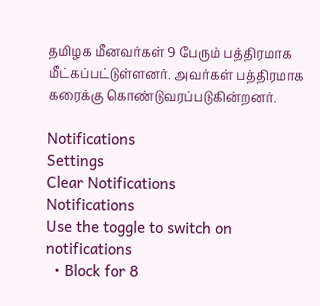தமிழக மீனவர்கள் 9 பேரும் பத்திரமாக மீட்கப்பட்டுள்ளனர். அவர்கள் பத்திரமாக கரைக்கு கொண்டுவரப்படுகின்றனர்.

Notifications
Settings
Clear Notifications
Notifications
Use the toggle to switch on notifications
  • Block for 8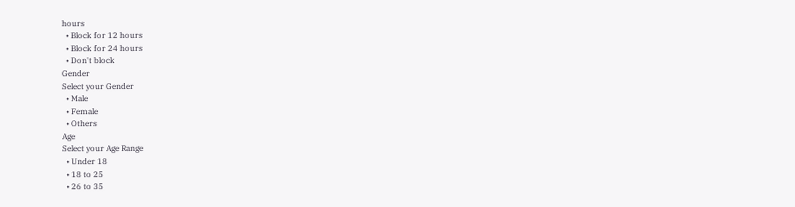hours
  • Block for 12 hours
  • Block for 24 hours
  • Don't block
Gender
Select your Gender
  • Male
  • Female
  • Others
Age
Select your Age Range
  • Under 18
  • 18 to 25
  • 26 to 35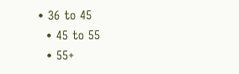• 36 to 45
  • 45 to 55
  • 55+